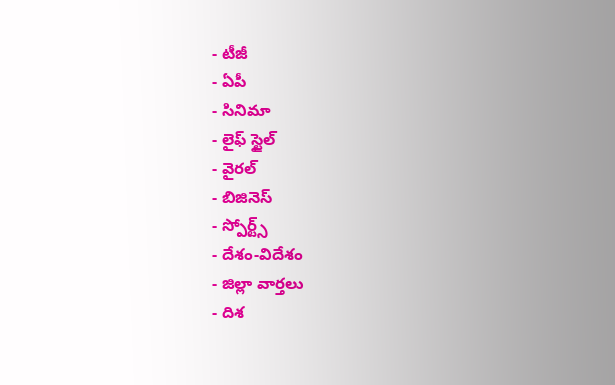- టీజీ
- ఏపీ
- సినిమా
- లైఫ్ స్టైల్
- వైరల్
- బిజినెస్
- స్పోర్ట్స్
- దేశం-విదేశం
- జిల్లా వార్తలు
- దిశ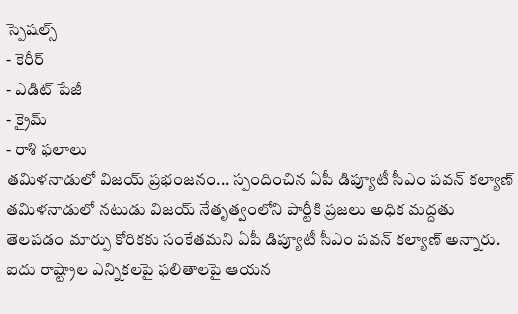స్పెషల్స్
- కెరీర్
- ఎడిట్ పేజీ
- క్రైమ్
- రాశి ఫలాలు
తమిళనాడులో విజయ్ ప్రభంజనం... స్పందించిన ఏపీ డిప్యూటీ సీఎం పవన్ కల్యాణ్
తమిళనాడులో నటుడు విజయ్ నేతృత్వంలోని పార్టీకి ప్రజలు అధిక మద్దతు తెలపడం మార్పు కోరికకు సంకేతమని ఏపీ డిప్యూటీ సీఎం పవన్ కల్యాణ్ అన్నారు. ఐదు రాష్ట్రాల ఎన్నికలపై ఫలితాలపై ఆయన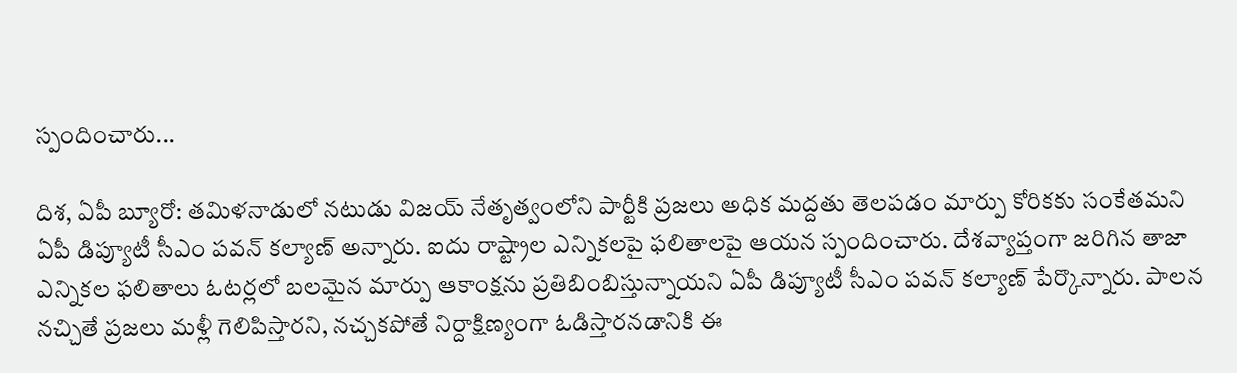స్పందించారు...

దిశ, ఏపీ బ్యూరో: తమిళనాడులో నటుడు విజయ్ నేతృత్వంలోని పార్టీకి ప్రజలు అధిక మద్దతు తెలపడం మార్పు కోరికకు సంకేతమని ఏపీ డిప్యూటీ సీఎం పవన్ కల్యాణ్ అన్నారు. ఐదు రాష్ట్రాల ఎన్నికలపై ఫలితాలపై ఆయన స్పందించారు. దేశవ్యాప్తంగా జరిగిన తాజా ఎన్నికల ఫలితాలు ఓటర్లలో బలమైన మార్పు ఆకాంక్షను ప్రతిబింబిస్తున్నాయని ఏపీ డిప్యూటీ సీఎం పవన్ కల్యాణ్ పేర్కొన్నారు. పాలన నచ్చితే ప్రజలు మళ్లీ గెలిపిస్తారని, నచ్చకపోతే నిర్దాక్షిణ్యంగా ఓడిస్తారనడానికి ఈ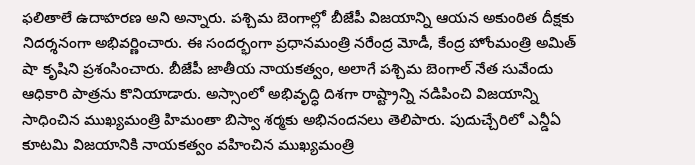ఫలితాలే ఉదాహరణ అని అన్నారు. పశ్చిమ బెంగాల్లో బీజేపీ విజయాన్ని ఆయన అకుంఠిత దీక్షకు నిదర్శనంగా అభివర్ణించారు. ఈ సందర్భంగా ప్రధానమంత్రి నరేంద్ర మోడీ, కేంద్ర హోంమంత్రి అమిత్ షా కృషిని ప్రశంసించారు. బీజేపీ జాతీయ నాయకత్వం, అలాగే పశ్చిమ బెంగాల్ నేత సువేందు ఆధికారి పాత్రను కొనియాడారు. అస్సాంలో అభివృద్ధి దిశగా రాష్ట్రాన్ని నడిపించి విజయాన్ని సాధించిన ముఖ్యమంత్రి హిమంతా బిస్వా శర్మకు అభినందనలు తెలిపారు. పుదుచ్చేరిలో ఎన్డీఏ కూటమి విజయానికి నాయకత్వం వహించిన ముఖ్యమంత్రి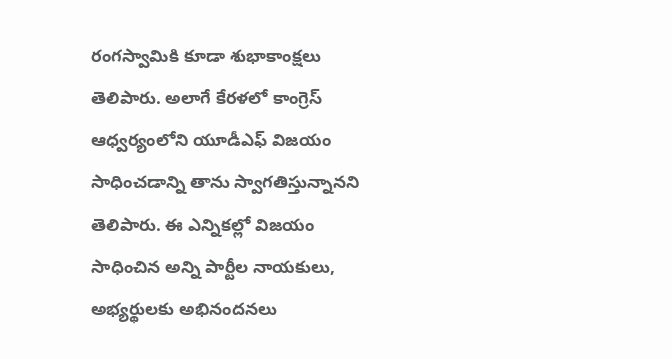రంగస్వామికి కూడా శుభాకాంక్షలు తెలిపారు. అలాగే కేరళలో కాంగ్రెస్ ఆధ్వర్యంలోని యూడీఎఫ్ విజయం సాధించడాన్ని తాను స్వాగతిస్తున్నానని తెలిపారు. ఈ ఎన్నికల్లో విజయం సాధించిన అన్ని పార్టీల నాయకులు, అభ్యర్థులకు అభినందనలు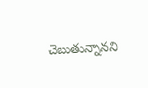చెబుతున్నానని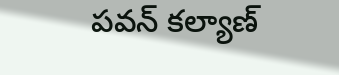పవన్ కల్యాణ్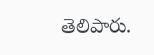తెలిపారు.